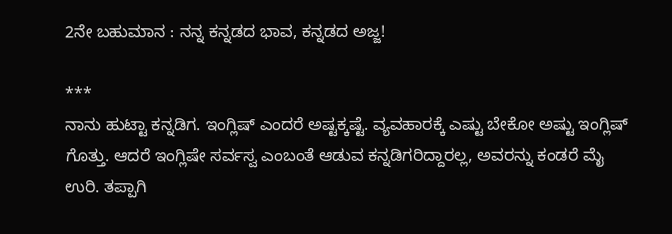2ನೇ ಬಹುಮಾನ : ನನ್ನ ಕನ್ನಡದ ಭಾವ, ಕನ್ನಡದ ಅಜ್ಜ!

***
ನಾನು ಹುಟ್ಟಾ ಕನ್ನಡಿಗ. ಇಂಗ್ಲಿಷ್ ಎಂದರೆ ಅಷ್ಟಕ್ಕಷ್ಟೆ. ವ್ಯವಹಾರಕ್ಕೆ ಎಷ್ಟು ಬೇಕೋ ಅಷ್ಟು ಇಂಗ್ಲಿಷ್ ಗೊತ್ತು. ಆದರೆ ಇಂಗ್ಲಿಷೇ ಸರ್ವಸ್ವ ಎಂಬಂತೆ ಆಡುವ ಕನ್ನಡಿಗರಿದ್ದಾರಲ್ಲ, ಅವರನ್ನು ಕಂಡರೆ ಮೈ ಉರಿ. ತಪ್ಪಾಗಿ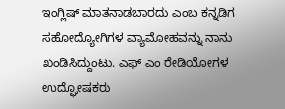ಇಂಗ್ಲಿಷ್ ಮಾತನಾಡಬಾರದು ಎಂಬ ಕನ್ನಡಿಗ ಸಹೋದ್ಯೋಗಿಗಳ ವ್ಯಾಮೋಹವನ್ನು ನಾನು ಖಂಡಿಸಿದ್ದುಂಟು. ಎಫ್ ಎಂ ರೇಡಿಯೋಗಳ ಉದ್ಘೋಷಕರು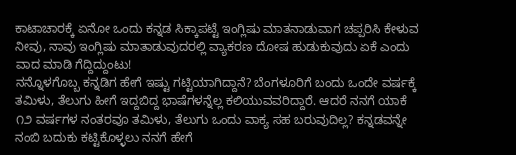ಕಾಟಾಚಾರಕ್ಕೆ ಏನೋ ಒಂದು ಕನ್ನಡ ಸಿಕ್ಕಾಪಟ್ಟೆ ಇಂಗ್ಲಿಷು ಮಾತನಾಡುವಾಗ ಚಪ್ಪರಿಸಿ ಕೇಳುವ ನೀವು, ನಾವು ಇಂಗ್ಲಿಷು ಮಾತಾಡುವುದರಲ್ಲಿ ವ್ಯಾಕರಣ ದೋಷ ಹುಡುಕುವುದು ಏಕೆ ಎಂದು ವಾದ ಮಾಡಿ ಗೆದ್ದಿದ್ದುಂಟು!
ನನ್ನೊಳಗೊಬ್ಬ ಕನ್ನಡಿಗ ಹೇಗೆ ಇಷ್ಟು ಗಟ್ಟಿಯಾಗಿದ್ದಾನೆ? ಬೆಂಗಳೂರಿಗೆ ಬಂದು ಒಂದೇ ವರ್ಷಕ್ಕೆ ತಮಿಳು, ತೆಲುಗು ಹೀಗೆ ಇದ್ದಬಿದ್ದ ಭಾಷೆಗಳನ್ನೆಲ್ಲ ಕಲಿಯುವವರಿದ್ದಾರೆ. ಆದರೆ ನನಗೆ ಯಾಕೆ ೧೨ ವರ್ಷಗಳ ನಂತರವೂ ತಮಿಳು, ತೆಲುಗು ಒಂದು ವಾಕ್ಯ ಸಹ ಬರುವುದಿಲ್ಲ? ಕನ್ನಡವನ್ನೇ ನಂಬಿ ಬದುಕು ಕಟ್ಟಿಕೊಳ್ಳಲು ನನಗೆ ಹೇಗೆ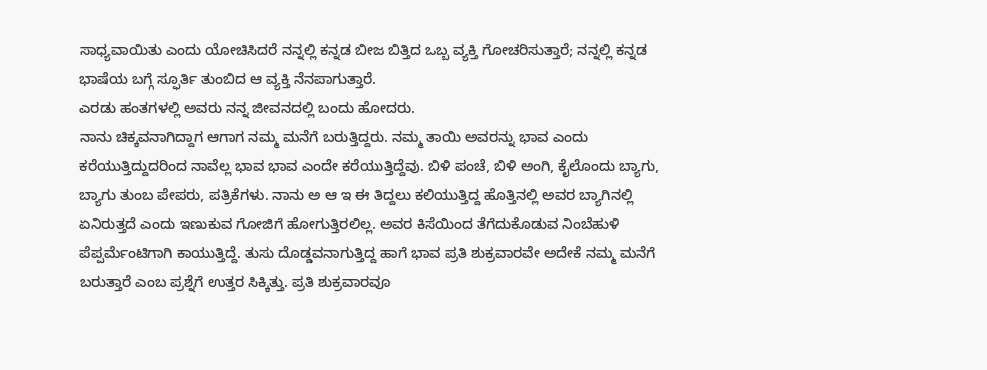ಸಾಧ್ಯವಾಯಿತು ಎಂದು ಯೋಚಿಸಿದರೆ ನನ್ನಲ್ಲಿ ಕನ್ನಡ ಬೀಜ ಬಿತ್ತಿದ ಒಬ್ಬ ವ್ಯಕ್ತಿ ಗೋಚರಿಸುತ್ತಾರೆ; ನನ್ನಲ್ಲಿ ಕನ್ನಡ ಭಾಷೆಯ ಬಗ್ಗೆ ಸ್ಫೂರ್ತಿ ತುಂಬಿದ ಆ ವ್ಯಕ್ತಿ ನೆನಪಾಗುತ್ತಾರೆ.
ಎರಡು ಹಂತಗಳಲ್ಲಿ ಅವರು ನನ್ನ ಜೀವನದಲ್ಲಿ ಬಂದು ಹೋದರು.
ನಾನು ಚಿಕ್ಕವನಾಗಿದ್ದಾಗ ಆಗಾಗ ನಮ್ಮ ಮನೆಗೆ ಬರುತ್ತಿದ್ದರು. ನಮ್ಮ ತಾಯಿ ಅವರನ್ನು ಭಾವ ಎಂದು ಕರೆಯುತ್ತಿದ್ದುದರಿಂದ ನಾವೆಲ್ಲ ಭಾವ ಭಾವ ಎಂದೇ ಕರೆಯುತ್ತಿದ್ದೆವು. ಬಿಳಿ ಪಂಚೆ, ಬಿಳಿ ಅಂಗಿ, ಕೈಲೊಂದು ಬ್ಯಾಗು, ಬ್ಯಾಗು ತುಂಬ ಪೇಪರು, ಪತ್ರಿಕೆಗಳು. ನಾನು ಅ ಆ ಇ ಈ ತಿದ್ದಲು ಕಲಿಯುತ್ತಿದ್ದ ಹೊತ್ತಿನಲ್ಲಿ ಅವರ ಬ್ಯಾಗಿನಲ್ಲಿ ಏನಿರುತ್ತದೆ ಎಂದು ಇಣುಕುವ ಗೋಜಿಗೆ ಹೋಗುತ್ತಿರಲಿಲ್ಲ. ಅವರ ಕಿಸೆಯಿಂದ ತೆಗೆದುಕೊಡುವ ನಿಂಬೆಹುಳಿ ಪೆಪ್ಪರ್ಮೆಂಟಿಗಾಗಿ ಕಾಯುತ್ತಿದ್ದೆ. ತುಸು ದೊಡ್ಡವನಾಗುತ್ತಿದ್ದ ಹಾಗೆ ಭಾವ ಪ್ರತಿ ಶುಕ್ರವಾರವೇ ಅದೇಕೆ ನಮ್ಮ ಮನೆಗೆ ಬರುತ್ತಾರೆ ಎಂಬ ಪ್ರಶ್ನೆಗೆ ಉತ್ತರ ಸಿಕ್ಕಿತ್ತು. ಪ್ರತಿ ಶುಕ್ರವಾರವೂ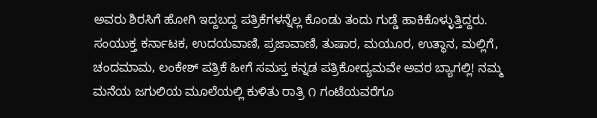ಅವರು ಶಿರಸಿಗೆ ಹೋಗಿ ಇದ್ದಬದ್ದ ಪತ್ರಿಕೆಗಳನ್ನೆಲ್ಲ ಕೊಂಡು ತಂದು ಗುಡ್ಡೆ ಹಾಕಿಕೊಳ್ಳುತ್ತಿದ್ದರು. ಸಂಯುಕ್ತ ಕರ್ನಾಟಕ, ಉದಯವಾಣಿ, ಪ್ರಜಾವಾಣಿ, ತುಷಾರ, ಮಯೂರ, ಉತ್ಥಾನ, ಮಲ್ಲಿಗೆ, ಚಂದಮಾಮ, ಲಂಕೇಶ್ ಪತ್ರಿಕೆ ಹೀಗೆ ಸಮಸ್ತ ಕನ್ನಡ ಪತ್ರಿಕೋದ್ಯಮವೇ ಅವರ ಬ್ಯಾಗಲ್ಲಿ! ನಮ್ಮ ಮನೆಯ ಜಗುಲಿಯ ಮೂಲೆಯಲ್ಲಿ ಕುಳಿತು ರಾತ್ರಿ ೧ ಗಂಟೆಯವರೆಗೂ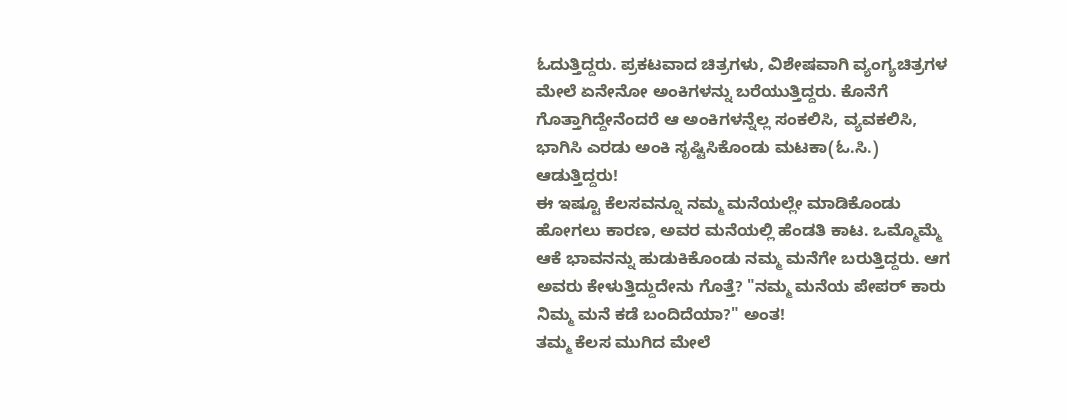ಓದುತ್ತಿದ್ದರು. ಪ್ರಕಟವಾದ ಚಿತ್ರಗಳು, ವಿಶೇಷವಾಗಿ ವ್ಯಂಗ್ಯಚಿತ್ರಗಳ ಮೇಲೆ ಏನೇನೋ ಅಂಕಿಗಳನ್ನು ಬರೆಯುತ್ತಿದ್ದರು. ಕೊನೆಗೆ ಗೊತ್ತಾಗಿದ್ದೇನೆಂದರೆ ಆ ಅಂಕಿಗಳನ್ನೆಲ್ಲ ಸಂಕಲಿಸಿ, ವ್ಯವಕಲಿಸಿ, ಭಾಗಿಸಿ ಎರಡು ಅಂಕಿ ಸೃಷ್ಟಿಸಿಕೊಂಡು ಮಟಕಾ(ಓ.ಸಿ.) ಆಡುತ್ತಿದ್ದರು!
ಈ ಇಷ್ಟೂ ಕೆಲಸವನ್ನೂ ನಮ್ಮ ಮನೆಯಲ್ಲೇ ಮಾಡಿಕೊಂಡು ಹೋಗಲು ಕಾರಣ, ಅವರ ಮನೆಯಲ್ಲಿ ಹೆಂಡತಿ ಕಾಟ. ಒಮ್ಮೊಮ್ಮೆ ಆಕೆ ಭಾವನನ್ನು ಹುಡುಕಿಕೊಂಡು ನಮ್ಮ ಮನೆಗೇ ಬರುತ್ತಿದ್ದರು. ಆಗ ಅವರು ಕೇಳುತ್ತಿದ್ದುದೇನು ಗೊತ್ತೆ? "ನಮ್ಮ ಮನೆಯ ಪೇಪರ್ ಕಾರು ನಿಮ್ಮ ಮನೆ ಕಡೆ ಬಂದಿದೆಯಾ?" ಅಂತ!
ತಮ್ಮ ಕೆಲಸ ಮುಗಿದ ಮೇಲೆ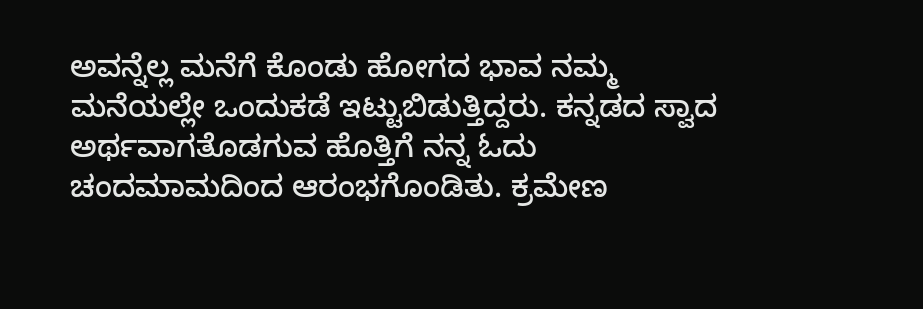ಅವನ್ನೆಲ್ಲ ಮನೆಗೆ ಕೊಂಡು ಹೋಗದ ಭಾವ ನಮ್ಮ ಮನೆಯಲ್ಲೇ ಒಂದುಕಡೆ ಇಟ್ಟುಬಿಡುತ್ತಿದ್ದರು. ಕನ್ನಡದ ಸ್ವಾದ ಅರ್ಥವಾಗತೊಡಗುವ ಹೊತ್ತಿಗೆ ನನ್ನ ಓದು ಚಂದಮಾಮದಿಂದ ಆರಂಭಗೊಂಡಿತು. ಕ್ರಮೇಣ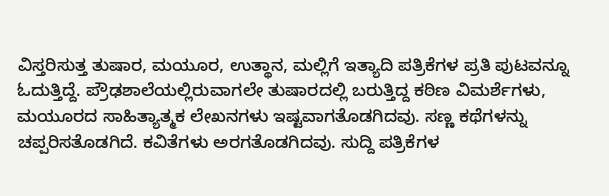ವಿಸ್ತರಿಸುತ್ತ ತುಷಾರ, ಮಯೂರ, ಉತ್ಥಾನ, ಮಲ್ಲಿಗೆ ಇತ್ಯಾದಿ ಪತ್ರಿಕೆಗಳ ಪ್ರತಿ ಪುಟವನ್ನೂ ಓದುತ್ತಿದ್ದೆ. ಪ್ರೌಢಶಾಲೆಯಲ್ಲಿರುವಾಗಲೇ ತುಷಾರದಲ್ಲಿ ಬರುತ್ತಿದ್ದ ಕಠಿಣ ವಿಮರ್ಶೆಗಳು, ಮಯೂರದ ಸಾಹಿತ್ಯಾತ್ಮಕ ಲೇಖನಗಳು ಇಷ್ಟವಾಗತೊಡಗಿದವು. ಸಣ್ಣ ಕಥೆಗಳನ್ನು ಚಪ್ಪರಿಸತೊಡಗಿದೆ. ಕವಿತೆಗಳು ಅರಗತೊಡಗಿದವು. ಸುದ್ದಿ ಪತ್ರಿಕೆಗಳ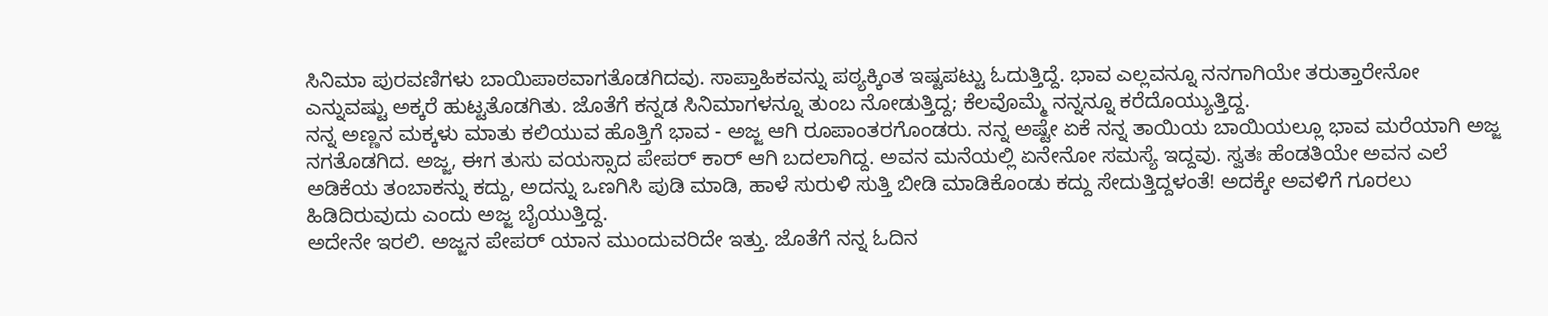ಸಿನಿಮಾ ಪುರವಣಿಗಳು ಬಾಯಿಪಾಠವಾಗತೊಡಗಿದವು. ಸಾಪ್ತಾಹಿಕವನ್ನು ಪಠ್ಯಕ್ಕಿಂತ ಇಷ್ಟಪಟ್ಟು ಓದುತ್ತಿದ್ದೆ. ಭಾವ ಎಲ್ಲವನ್ನೂ ನನಗಾಗಿಯೇ ತರುತ್ತಾರೇನೋ ಎನ್ನುವಷ್ಟು ಅಕ್ಕರೆ ಹುಟ್ಟತೊಡಗಿತು. ಜೊತೆಗೆ ಕನ್ನಡ ಸಿನಿಮಾಗಳನ್ನೂ ತುಂಬ ನೋಡುತ್ತಿದ್ದ; ಕೆಲವೊಮ್ಮೆ ನನ್ನನ್ನೂ ಕರೆದೊಯ್ಯುತ್ತಿದ್ದ.
ನನ್ನ ಅಣ್ಣನ ಮಕ್ಕಳು ಮಾತು ಕಲಿಯುವ ಹೊತ್ತಿಗೆ ಭಾವ - ಅಜ್ಜ ಆಗಿ ರೂಪಾಂತರಗೊಂಡರು. ನನ್ನ ಅಷ್ಟೇ ಏಕೆ ನನ್ನ ತಾಯಿಯ ಬಾಯಿಯಲ್ಲೂ ಭಾವ ಮರೆಯಾಗಿ ಅಜ್ಜ ನಗತೊಡಗಿದ. ಅಜ್ಜ, ಈಗ ತುಸು ವಯಸ್ಸಾದ ಪೇಪರ್ ಕಾರ್ ಆಗಿ ಬದಲಾಗಿದ್ದ. ಅವನ ಮನೆಯಲ್ಲಿ ಏನೇನೋ ಸಮಸ್ಯೆ ಇದ್ದವು. ಸ್ವತಃ ಹೆಂಡತಿಯೇ ಅವನ ಎಲೆ ಅಡಿಕೆಯ ತಂಬಾಕನ್ನು ಕದ್ದು, ಅದನ್ನು ಒಣಗಿಸಿ ಪುಡಿ ಮಾಡಿ, ಹಾಳೆ ಸುರುಳಿ ಸುತ್ತಿ ಬೀಡಿ ಮಾಡಿಕೊಂಡು ಕದ್ದು ಸೇದುತ್ತಿದ್ದಳಂತೆ! ಅದಕ್ಕೇ ಅವಳಿಗೆ ಗೂರಲು ಹಿಡಿದಿರುವುದು ಎಂದು ಅಜ್ಜ ಬೈಯುತ್ತಿದ್ದ.
ಅದೇನೇ ಇರಲಿ. ಅಜ್ಜನ ಪೇಪರ್ ಯಾನ ಮುಂದುವರಿದೇ ಇತ್ತು. ಜೊತೆಗೆ ನನ್ನ ಓದಿನ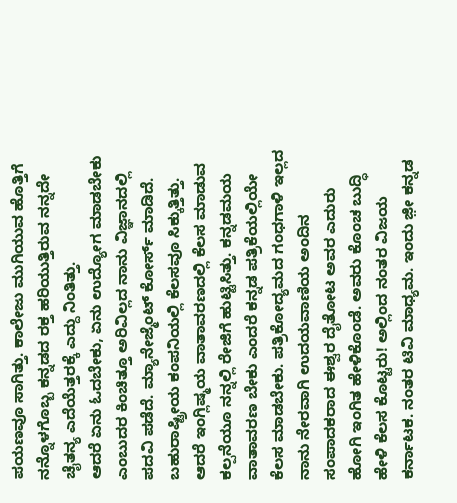ಪಯಣವೂ ಸಾಗಿತ್ತು. ಕಾಲೇಜು ಮುಗಿಯುವ ಹೊತ್ತಿಗೆ ನನ್ನೊಳಗೊಬ್ಬ ಕನ್ನಡದ ರಕ್ತ ಹರಿಯುತ್ತಿರುವ ನನ್ನದೇ ಚೈತನ್ಯ ಎದೆಯೆತ್ತರಕ್ಕೆ ಎದ್ದು ನಿಂತಿತ್ತು.
ಆದರೆ ಏನು ಓದಬೇಕು, ಏನು ಉದ್ಯೋಗ ಮಾಡಬೇಕು ಎಂಬುದರ ಕಿಂಚಿತ್ತೂ ಅರಿವಿಲ್ಲದ ನಾನು ವಿಜ್ಞಾನದಲ್ಲಿ ಪದವಿ ಪಡೆದೆ. ಮ್ಯಾನೇಜ್ಮೆಂಟ್ ಕೋರ್ಸ್ ಮಾಡಿದೆ. ಬಹುರಾಷ್ಟ್ರೀಯ ಕಂಪನಿಯಲ್ಲಿ ಕೆಲಸವೂ ಸಿಕ್ಕುತ್ತಿತ್ತು. ಆದರೆ ಇಂಗ್ಲಿಷ್ಮಯ ವಾತಾವರಣದಲ್ಲಿ ಕೆಲಸ ಮಾಡುವ ಕಲ್ಪನೆಯೂ ನನ್ನಲ್ಲಿ ರೇಜಿಗೆ ಹುಟ್ಟಿಸಿತ್ತು. ಕನ್ನಡಮಯ ವಾತಾವರಣ ಬೇಕು ಎಂದರೆ ಕನ್ನಡ ಪತ್ರಿಕೆಯಲ್ಲಿಯೇ ಕೆಲಸ ಮಾಡಬೇಕು. ಪತ್ರಿಕೋದ್ಯಮದ ಗಂಧಗಾಳಿ ಇಲ್ಲದ ನಾನು ನೇರವಾಗಿ ಉದಯವಾಣಿಯ ಅಂದಿನ ಸಂಪಾದಕರಾದ ಈಶ್ವರ ದೈತೋಟ ಅವರ ಎದುರು ಹೋಗಿ ಇಂಗಿತ ಹೇಳಿಕೊಂಡೆ. ಅವರು ಕೊಂಚ ಬುದ್ಧಿ ಹೇಳಿ ಕೆಲಸ ಕೊಟ್ಟರು! ಅಲ್ಲಿಂದ ನಂತರ ವಿಜಯ ಕರ್ನಾಟಕ. ನಂತರ ಟಿವಿ ಮಾಧ್ಯಮ. ಇಂದು ಜ಼ೀ ಕನ್ನಡ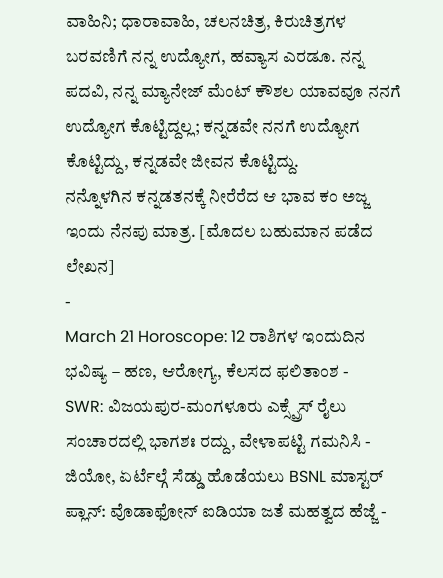ವಾಹಿನಿ; ಧಾರಾವಾಹಿ, ಚಲನಚಿತ್ರ, ಕಿರುಚಿತ್ರಗಳ ಬರವಣಿಗೆ ನನ್ನ ಉದ್ಯೋಗ, ಹವ್ಯಾಸ ಎರಡೂ. ನನ್ನ ಪದವಿ, ನನ್ನ ಮ್ಯಾನೇಜ್ ಮೆಂಟ್ ಕೌಶಲ ಯಾವವೂ ನನಗೆ ಉದ್ಯೋಗ ಕೊಟ್ಟಿದ್ದಲ್ಲ; ಕನ್ನಡವೇ ನನಗೆ ಉದ್ಯೋಗ ಕೊಟ್ಟಿದ್ದು, ಕನ್ನಡವೇ ಜೀವನ ಕೊಟ್ಟಿದ್ದು.
ನನ್ನೊಳಗಿನ ಕನ್ನಡತನಕ್ಕೆ ನೀರೆರೆದ ಆ ಭಾವ ಕಂ ಅಜ್ಜ ಇಂದು ನೆನಪು ಮಾತ್ರ. [ಮೊದಲ ಬಹುಮಾನ ಪಡೆದ ಲೇಖನ]
-
March 21 Horoscope: 12 ರಾಶಿಗಳ ಇಂದುದಿನ ಭವಿಷ್ಯ – ಹಣ, ಆರೋಗ್ಯ, ಕೆಲಸದ ಫಲಿತಾಂಶ -
SWR: ವಿಜಯಪುರ-ಮಂಗಳೂರು ಎಕ್ಸ್ಪ್ರೆಸ್ ರೈಲು ಸಂಚಾರದಲ್ಲಿ ಭಾಗಶಃ ರದ್ದು, ವೇಳಾಪಟ್ಟಿ ಗಮನಿಸಿ -
ಜಿಯೋ, ಏರ್ಟೆಲ್ಗೆ ಸೆಡ್ಡು ಹೊಡೆಯಲು BSNL ಮಾಸ್ಟರ್ ಪ್ಲಾನ್: ವೊಡಾಫೋನ್ ಐಡಿಯಾ ಜತೆ ಮಹತ್ವದ ಹೆಜ್ಜೆ -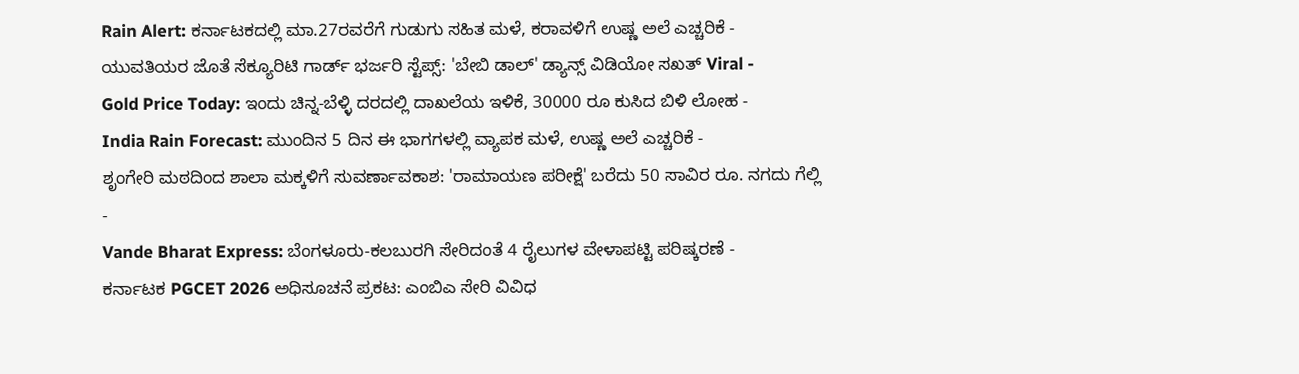Rain Alert: ಕರ್ನಾಟಕದಲ್ಲಿ ಮಾ.27ರವರೆಗೆ ಗುಡುಗು ಸಹಿತ ಮಳೆ, ಕರಾವಳಿಗೆ ಉಷ್ಣ ಅಲೆ ಎಚ್ಚರಿಕೆ -
ಯುವತಿಯರ ಜೊತೆ ಸೆಕ್ಯೂರಿಟಿ ಗಾರ್ಡ್ ಭರ್ಜರಿ ಸ್ಟೆಪ್ಸ್: 'ಬೇಬಿ ಡಾಲ್' ಡ್ಯಾನ್ಸ್ ವಿಡಿಯೋ ಸಖತ್ Viral -
Gold Price Today: ಇಂದು ಚಿನ್ನ-ಬೆಳ್ಳಿ ದರದಲ್ಲಿ ದಾಖಲೆಯ ಇಳಿಕೆ, 30000 ರೂ ಕುಸಿದ ಬಿಳಿ ಲೋಹ -
India Rain Forecast: ಮುಂದಿನ 5 ದಿನ ಈ ಭಾಗಗಳಲ್ಲಿ ವ್ಯಾಪಕ ಮಳೆ, ಉಷ್ಣ ಅಲೆ ಎಚ್ಚರಿಕೆ -
ಶೃಂಗೇರಿ ಮಠದಿಂದ ಶಾಲಾ ಮಕ್ಕಳಿಗೆ ಸುವರ್ಣಾವಕಾಶ: 'ರಾಮಾಯಣ ಪರೀಕ್ಷೆ' ಬರೆದು 50 ಸಾವಿರ ರೂ. ನಗದು ಗೆಲ್ಲಿ -
Vande Bharat Express: ಬೆಂಗಳೂರು-ಕಲಬುರಗಿ ಸೇರಿದಂತೆ 4 ರೈಲುಗಳ ವೇಳಾಪಟ್ಟಿ ಪರಿಷ್ಕರಣೆ -
ಕರ್ನಾಟಕ PGCET 2026 ಅಧಿಸೂಚನೆ ಪ್ರಕಟ: ಎಂಬಿಎ ಸೇರಿ ವಿವಿಧ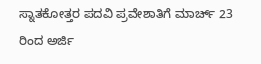ಸ್ನಾತಕೋತ್ತರ ಪದವಿ ಪ್ರವೇಶಾತಿಗೆ ಮಾರ್ಚ್ 23 ರಿಂದ ಅರ್ಜಿ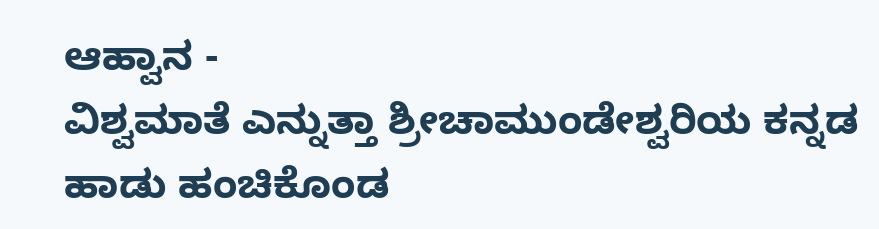ಆಹ್ವಾನ -
ವಿಶ್ವಮಾತೆ ಎನ್ನುತ್ತಾ ಶ್ರೀಚಾಮುಂಡೇಶ್ವರಿಯ ಕನ್ನಡ ಹಾಡು ಹಂಚಿಕೊಂಡ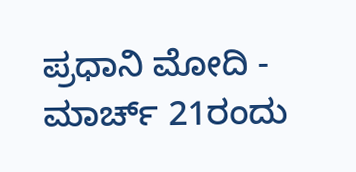ಪ್ರಧಾನಿ ಮೋದಿ -
ಮಾರ್ಚ್ 21ರಂದು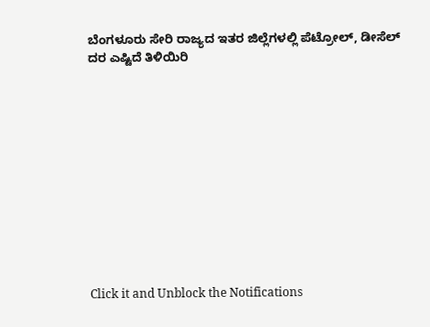ಬೆಂಗಳೂರು ಸೇರಿ ರಾಜ್ಯದ ಇತರ ಜಿಲ್ಲೆಗಳಲ್ಲಿ ಪೆಟ್ರೋಲ್, ಡೀಸೆಲ್ ದರ ಎಷ್ಟಿದೆ ತಿಳಿಯಿರಿ












Click it and Unblock the Notifications